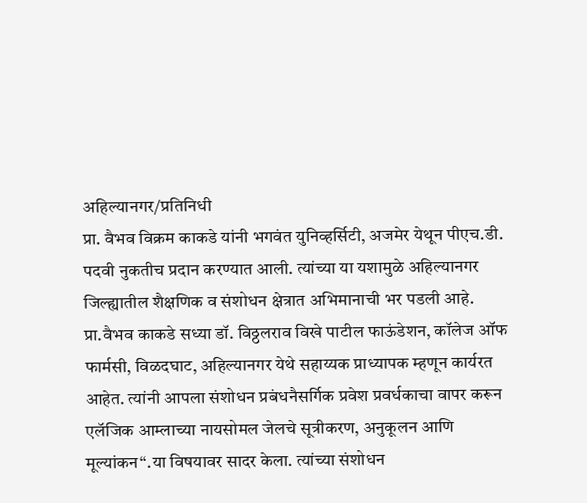अहिल्यानगर/प्रतिनिधी
प्रा. वैभव विक्रम काकडे यांनी भगवंत युनिव्हर्सिटी, अजमेर येथून पीएच.डी. पदवी नुकतीच प्रदान करण्यात आली. त्यांच्या या यशामुळे अहिल्यानगर जिल्ह्यातील शैक्षणिक व संशोधन क्षेत्रात अभिमानाची भर पडली आहे.
प्रा.वैभव काकडे सध्या डॉ. विठ्ठलराव विखे पाटील फाऊंडेशन, कॉलेज ऑफ फार्मसी, विळदघाट, अहिल्यानगर येथे सहाय्यक प्राध्यापक म्हणून कार्यरत आहेत. त्यांनी आपला संशोधन प्रबंधनैसर्गिक प्रवेश प्रवर्धकाचा वापर करून एलॅजिक आम्लाच्या नायसोमल जेलचे सूत्रीकरण, अनुकूलन आणि मूल्यांकन“.या विषयावर सादर केला. त्यांच्या संशोधन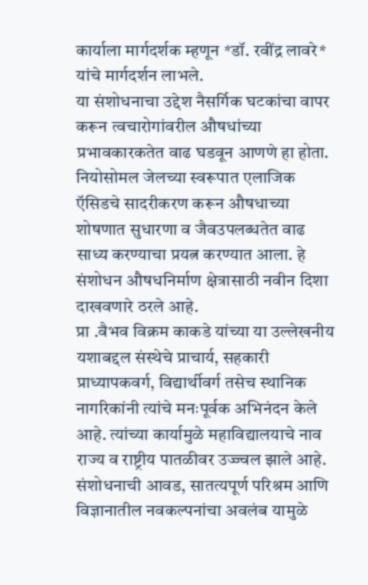कार्याला मार्गदर्शक म्हणून *डॉ. रवींद्र लावरे* यांचे मार्गदर्शन लाभले.
या संशोधनाचा उद्देश नैसर्गिक घटकांचा वापर करून त्वचारोगांवरील औषधांच्या प्रभावकारकतेत वाढ घडवून आणणे हा होता. नियोसोमल जेलच्या स्वरूपात एलाजिक ऍसिडचे सादरीकरण करून औषधाच्या शोषणात सुधारणा व जैवउपलब्धतेत वाढ साध्य करण्याचा प्रयत्न करण्यात आला. हे संशोधन औषधनिर्माण क्षेत्रासाठी नवीन दिशा दाखवणारे ठरले आहे.
प्रा .वैभव विक्रम काकडे यांच्या या उल्लेखनीय यशाबद्दल संस्थेचे प्राचार्य, सहकारी प्राध्यापकवर्ग, विद्यार्थीवर्ग तसेच स्थानिक नागरिकांनी त्यांचे मनःपूर्वक अभिनंदन केले आहे. त्यांच्या कार्यामुळे महाविद्यालयाचे नाव राज्य व राष्ट्रीय पातळीवर उज्ज्वल झाले आहे.
संशोधनाची आवड, सातत्यपूर्ण परिश्रम आणि विज्ञानातील नवकल्पनांचा अवलंब यामुळे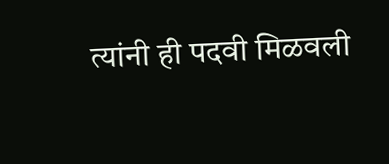त्यांनी ही पदवी मिळवली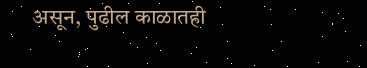असून, पुढील काळातही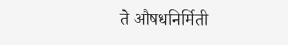ते औषधनिर्मिती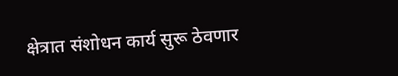क्षेत्रात संशोधन कार्य सुरू ठेवणार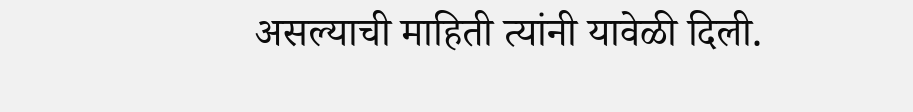असल्याची माहिती त्यांनी यावेळी दिली.